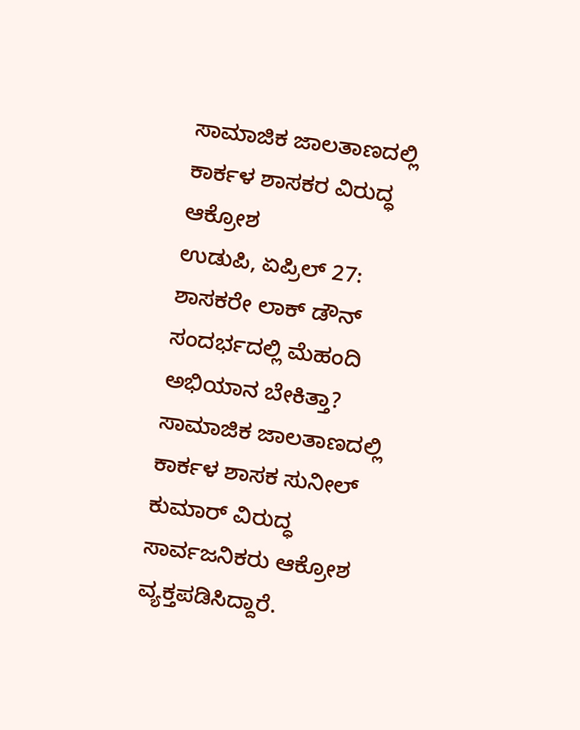ಸಾಮಾಜಿಕ ಜಾಲತಾಣದಲ್ಲಿ ಕಾರ್ಕಳ ಶಾಸಕರ ವಿರುದ್ಧ ಆಕ್ರೋಶ
ಉಡುಪಿ, ಏಪ್ರಿಲ್ 27: ಶಾಸಕರೇ ಲಾಕ್ ಡೌನ್ ಸಂದರ್ಭದಲ್ಲಿ ಮೆಹಂದಿ ಅಭಿಯಾನ ಬೇಕಿತ್ತಾ? ಸಾಮಾಜಿಕ ಜಾಲತಾಣದಲ್ಲಿ ಕಾರ್ಕಳ ಶಾಸಕ ಸುನೀಲ್ ಕುಮಾರ್ ವಿರುದ್ಧ ಸಾರ್ವಜನಿಕರು ಆಕ್ರೋಶ ವ್ಯಕ್ತಪಡಿಸಿದ್ದಾರೆ.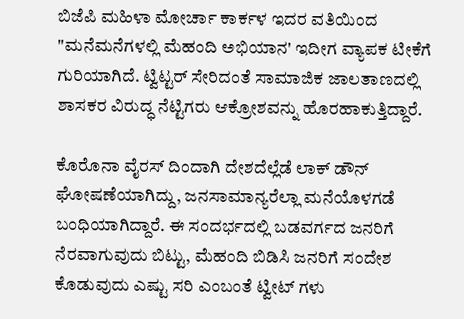ಬಿಜೆಪಿ ಮಹಿಳಾ ಮೋರ್ಚಾ ಕಾರ್ಕಳ ಇದರ ವತಿಯಿಂದ "ಮನೆಮನೆಗಳಲ್ಲಿ ಮೆಹಂದಿ ಅಭಿಯಾನ' ಇದೀಗ ವ್ಯಾಪಕ ಟೀಕೆಗೆ ಗುರಿಯಾಗಿದೆ. ಟ್ವಿಟ್ಟರ್ ಸೇರಿದಂತೆ ಸಾಮಾಜಿಕ ಜಾಲತಾಣದಲ್ಲಿ ಶಾಸಕರ ವಿರುದ್ಧ ನೆಟ್ಟಿಗರು ಆಕ್ರೋಶವನ್ನು ಹೊರಹಾಕುತ್ತಿದ್ದಾರೆ.

ಕೊರೊನಾ ವೈರಸ್ ದಿಂದಾಗಿ ದೇಶದೆಲ್ಲೆಡೆ ಲಾಕ್ ಡೌನ್ ಘೋಷಣೆಯಾಗಿದ್ದು, ಜನಸಾಮಾನ್ಯರೆಲ್ಲಾ ಮನೆಯೊಳಗಡೆ ಬಂಧಿಯಾಗಿದ್ದಾರೆ. ಈ ಸಂದರ್ಭದಲ್ಲಿ ಬಡವರ್ಗದ ಜನರಿಗೆ ನೆರವಾಗುವುದು ಬಿಟ್ಟು, ಮೆಹಂದಿ ಬಿಡಿಸಿ ಜನರಿಗೆ ಸಂದೇಶ ಕೊಡುವುದು ಎಷ್ಟು ಸರಿ ಎಂಬಂತೆ ಟ್ವೀಟ್ ಗಳು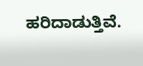ಹರಿದಾಡುತ್ತಿವೆ.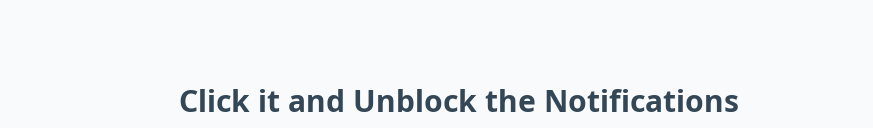Click it and Unblock the Notifications